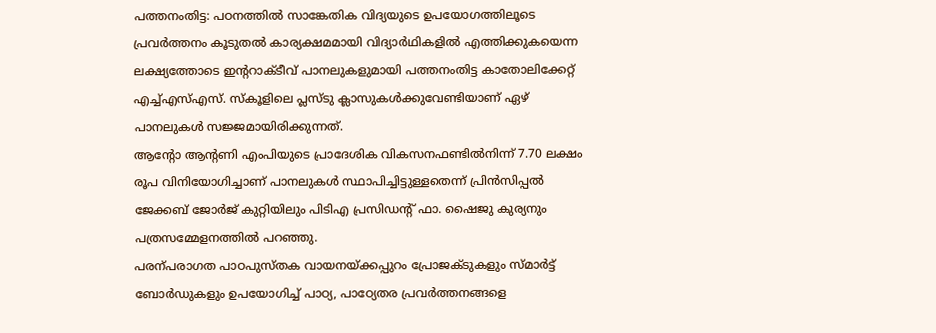പത്തനംതിട്ട: പഠനത്തിൽ സാങ്കേതിക വിദ്യയുടെ ഉപയോഗത്തിലൂടെ പ്രവർത്തനം കൂടുതൽ കാര്യക്ഷമമായി വിദ്യാർഥികളിൽ എത്തിക്കുകയെന്ന ലക്ഷ്യത്തോടെ ഇന്ററാക്ടീവ് പാനലുകളുമായി പത്തനംതിട്ട കാതോലിക്കേറ്റ് എച്ച്എസ്എസ്. സ്കൂളിലെ പ്ലസ്ടു ക്ലാസുകൾക്കുവേണ്ടിയാണ് ഏഴ് പാനലുകൾ സജ്ജമായിരിക്കുന്നത്.
ആന്റോ ആന്റണി എംപിയുടെ പ്രാദേശിക വികസനഫണ്ടിൽനിന്ന് 7.70 ലക്ഷം രൂപ വിനിയോഗിച്ചാണ് പാനലുകൾ സ്ഥാപിച്ചിട്ടുള്ളതെന്ന് പ്രിൻസിപ്പൽ ജേക്കബ് ജോർജ് കുറ്റിയിലും പിടിഎ പ്രസിഡന്റ് ഫാ. ഷൈജു കുര്യനും പത്രസമ്മേളനത്തിൽ പറഞ്ഞു.
പരന്പരാഗത പാഠപുസ്തക വായനയ്ക്കപ്പുറം പ്രോജക്ടുകളും സ്മാർട്ട് ബോർഡുകളും ഉപയോഗിച്ച് പാഠ്യ, പാഠ്യേതര പ്രവർത്തനങ്ങളെ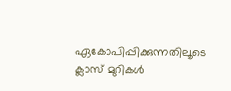ഏകോപിപ്പിക്കുന്നതിലൂടെ ക്ലാസ് മുറികൾ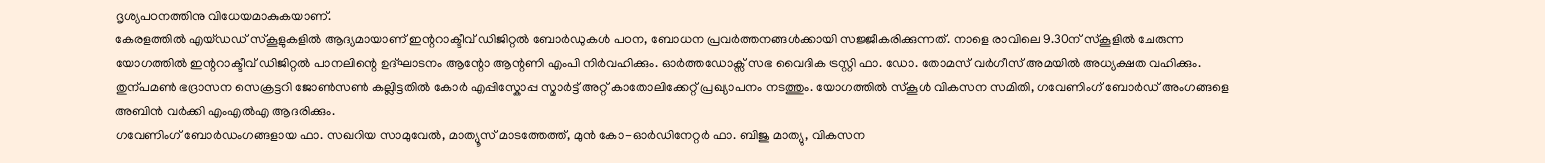ദൃശ്യപഠനത്തിനു വിധേയമാകുകയാണ്.
കേരളത്തിൽ എയ്ഡഡ് സ്കൂളുകളിൽ ആദ്യമായാണ് ഇന്ററാക്ടീവ് ഡിജിറ്റൽ ബോർഡുകൾ പഠന, ബോധന പ്രവർത്തനങ്ങൾക്കായി സജ്ജീകരിക്കുന്നത്. നാളെ രാവിലെ 9.30ന് സ്കൂളിൽ ചേരുന്ന യോഗത്തിൽ ഇന്ററാക്ടീവ് ഡിജിറ്റൽ പാനലിന്റെ ഉദ്ഘാടനം ആന്റോ ആന്റണി എംപി നിർവഹിക്കും. ഓർത്തഡോക്സ് സഭ വൈദിക ട്രസ്റ്റി ഫാ. ഡോ. തോമസ് വർഗീസ് അമയിൽ അധ്യക്ഷത വഹിക്കും. തുന്പമൺ ഭദ്രാസന സെക്രട്ടറി ജോൺസൺ കല്ലിട്ടതിൽ കോർ എപ്പിസ്കോപ്പ സ്മാർട്ട് അറ്റ് കാതോലിക്കേറ്റ് പ്രഖ്യാപനം നടത്തും. യോഗത്തിൽ സ്കൂൾ വികസന സമിതി, ഗവേണിംഗ് ബോർഡ് അംഗങ്ങളെ അബിൻ വർക്കി എംഎൽഎ ആദരിക്കും.
ഗവേണിംഗ് ബോർഡംഗങ്ങളായ ഫാ. സഖറിയ സാമുവേൽ, മാത്യൂസ് മാടത്തേത്ത്, മുൻ കോ-ഓർഡിനേറ്റർ ഫാ. ബിജു മാത്യു, വികസന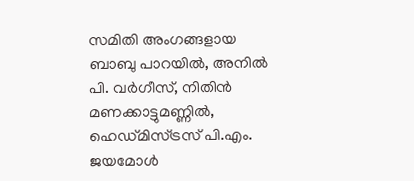സമിതി അംഗങ്ങളായ ബാബു പാറയിൽ, അനിൽ പി. വർഗീസ്, നിതിൻ മണക്കാട്ടുമണ്ണിൽ, ഹെഡ്മിസ്ട്രസ് പി.എം. ജയമോൾ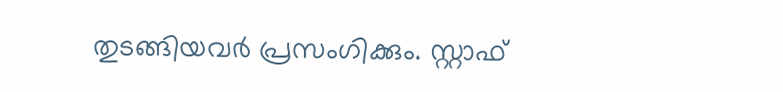തുടങ്ങിയവർ പ്രസംഗിക്കും. സ്റ്റാഫ്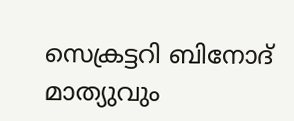സെക്രട്ടറി ബിനോദ് മാത്യുവും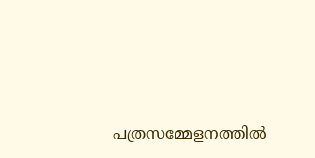പത്രസമ്മേളനത്തിൽ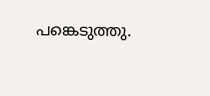പങ്കെടുത്തു.